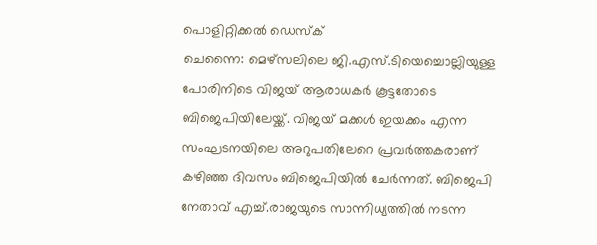പൊളിറ്റിക്കൽ ഡെസ്ക്
ചെന്നൈ: മെഴ്സലിലെ ജി.എസ്.ടിയെച്ചൊല്ലിയുള്ള പോരിനിടെ വിജയ് ആരാധകർ കൂട്ടതോടെ ബിജെപിയിലേയ്ക്ക്. വിജയ് മക്കൾ ഇയക്കം എന്ന സംഘടനയിലെ അറുപതിലേറെ പ്രവർത്തകരാണ് കഴിഞ്ഞ ദിവസം ബിജെപിയിൽ ചേർന്നത്. ബിജെപി നേതാവ് എച്ച്.രാജയുടെ സാന്നിധ്യത്തിൽ നടന്ന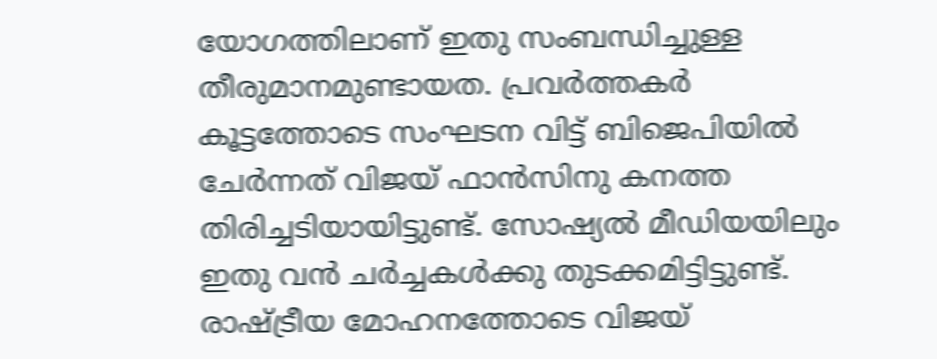യോഗത്തിലാണ് ഇതു സംബന്ധിച്ചുള്ള തീരുമാനമുണ്ടായത. പ്രവർത്തകർ കൂട്ടത്തോടെ സംഘടന വിട്ട് ബിജെപിയിൽ ചേർന്നത് വിജയ് ഫാൻസിനു കനത്ത തിരിച്ചടിയായിട്ടുണ്ട്. സോഷ്യൽ മീഡിയയിലും ഇതു വൻ ചർച്ചകൾക്കു തുടക്കമിട്ടിട്ടുണ്ട്. രാഷ്ട്രീയ മോഹനത്തോടെ വിജയ്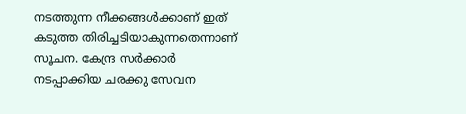നടത്തുന്ന നീക്കങ്ങൾക്കാണ് ഇത് കടുത്ത തിരിച്ചടിയാകുന്നതെന്നാണ് സൂചന. കേന്ദ്ര സർക്കാർ നടപ്പാക്കിയ ചരക്കു സേവന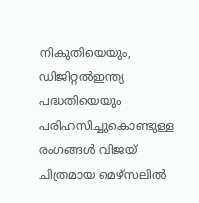നികുതിയെയും, ഡിജിറ്റൽഇന്ത്യ പദ്ധതിയെയും പരിഹസിച്ചുകൊണ്ടുള്ള രംഗങ്ങൾ വിജയ് ചിത്രമായ മെഴ്സലിൽ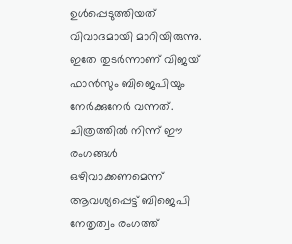ഉൾപ്പെടുത്തിയത് വിവാദമായി മാറിയിരുന്നു. ഇതേ തുടർന്നാണ് വിജയ് ഫാൻസും ബിജെപിയും നേർക്കുനേർ വന്നത്. ചിത്രത്തിൽ നിന്ന് ഈ രംഗങ്ങൾ ഒഴിവാക്കണമെന്ന് ആവശ്യപ്പെട്ട് ബിജെപി നേതൃത്വം രംഗത്ത്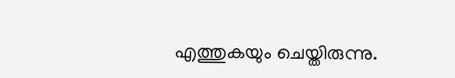എത്തുകയും ചെയ്തിരുന്നു.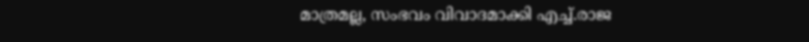മാത്രമല്ല, സംഭവം വിവാദമാക്കി എച്ച്.രാജ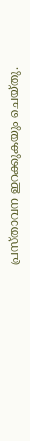പ്രസ്താവന ഇറക്കുകയും ചെയ്തു.